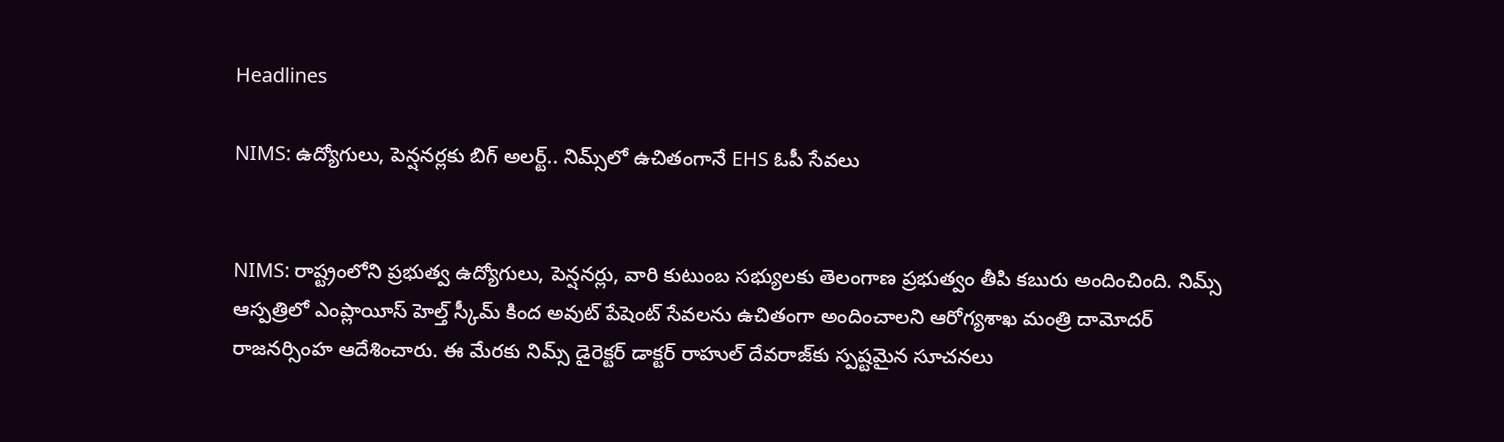Headlines

NIMS: ఉద్యోగులు, పెన్షనర్లకు బిగ్ అలర్ట్.. నిమ్స్‌లో ఉచితంగానే EHS ఓపీ సేవలు


NIMS: రాష్ట్రంలోని ప్రభుత్వ ఉద్యోగులు, పెన్షనర్లు, వారి కుటుంబ సభ్యులకు తెలంగాణ ప్రభుత్వం తీపి కబురు అందించింది. నిమ్స్ ఆస్పత్రిలో ఎంప్లాయీస్ హెల్త్ స్కీమ్ కింద అవుట్ పేషెంట్ సేవలను ఉచితంగా అందించాలని ఆరోగ్యశాఖ మంత్రి దామోదర్ రాజనర్సింహ ఆదేశించారు. ఈ మేరకు నిమ్స్ డైరెక్టర్ డాక్టర్ రాహుల్ దేవరాజ్‌కు స్పష్టమైన సూచనలు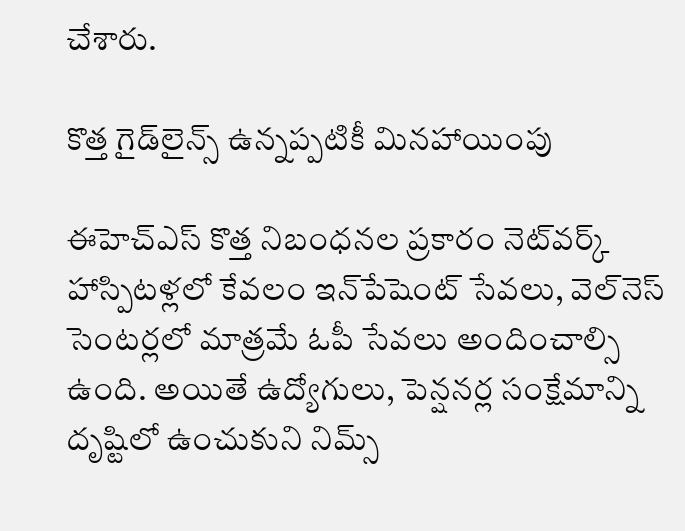చేశారు.

కొత్త గైడ్‌లైన్స్ ఉన్నప్పటికీ మినహాయింపు

ఈహెచ్‌ఎస్ కొత్త నిబంధనల ప్రకారం నెట్‌వర్క్ హాస్పిటళ్లలో కేవలం ఇన్‌పేషెంట్ సేవలు, వెల్‌నెస్ సెంటర్లలో మాత్రమే ఓపీ సేవలు అందించాల్సి ఉంది. అయితే ఉద్యోగులు, పెన్షనర్ల సంక్షేమాన్ని దృష్టిలో ఉంచుకుని నిమ్స్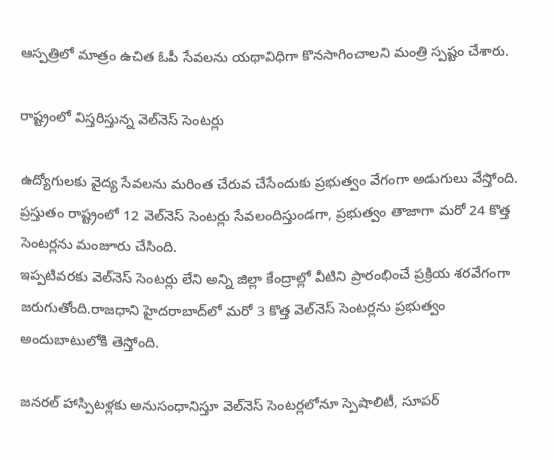ఆస్పత్రిలో మాత్రం ఉచిత ఓపీ సేవలను యథావిధిగా కొనసాగించాలని మంత్రి స్పష్టం చేశారు.

రాష్ట్రంలో విస్తరిస్తున్న వెల్‌నెస్ సెంటర్లు

ఉద్యోగులకు వైద్య సేవలను మరింత చేరువ చేసేందుకు ప్రభుత్వం వేగంగా అడుగులు వేస్తోంది. ప్రస్తుతం రాష్ట్రంలో 12 వెల్‌నెస్ సెంటర్లు సేవలందిస్తుండగా, ప్రభుత్వం తాజాగా మరో 24 కొత్త సెంటర్లను మంజూరు చేసింది.
ఇప్పటివరకు వెల్‌నెస్ సెంటర్లు లేని అన్ని జిల్లా కేంద్రాల్లో వీటిని ప్రారంభించే ప్రక్రియ శరవేగంగా జరుగుతోంది.రాజధాని హైదరాబాద్‌లో మరో 3 కొత్త వెల్‌నెస్ సెంటర్లను ప్రభుత్వం అందుబాటులోకి తెస్తోంది.

జనరల్ హాస్పిటళ్లకు అనుసంధానిస్తూ వెల్‌నెస్ సెంటర్లలోనూ స్పెషాలిటీ, సూపర్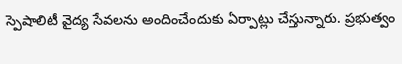స్పెషాలిటీ వైద్య సేవలను అందించేందుకు ఏర్పాట్లు చేస్తున్నారు. ప్రభుత్వం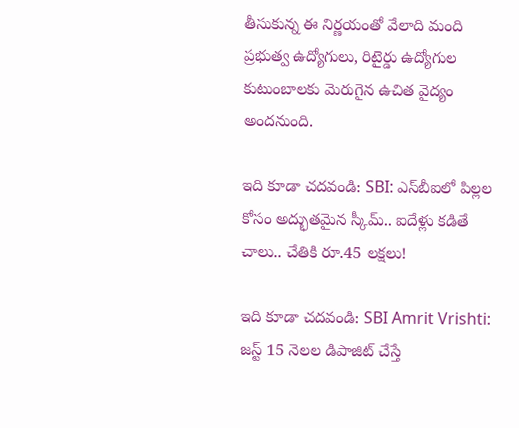తీసుకున్న ఈ నిర్ణయంతో వేలాది మంది ప్రభుత్వ ఉద్యోగులు, రిటైర్డు ఉద్యోగుల కుటుంబాలకు మెరుగైన ఉచిత వైద్యం అందనుంది.

ఇది కూడా చదవండి: SBI: ఎస్‌బీఐలో పిల్లల కోసం అద్భుతమైన స్కీమ్‌.. ఐదేళ్లు కడితే చాలు.. చేతికి రూ.45 లక్షలు!

ఇది కూడా చదవండి: SBI Amrit Vrishti: జస్ట్ 15 నెలల డిపాజిట్‌ చేస్తే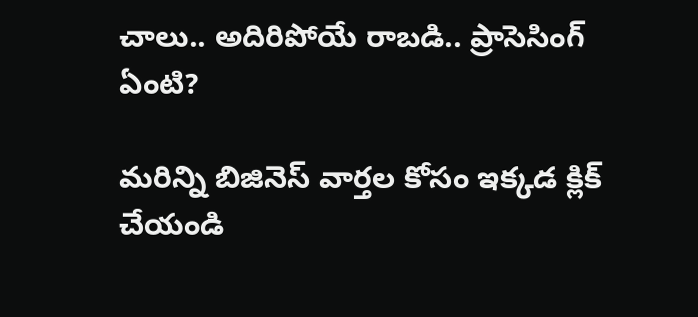చాలు.. అదిరిపోయే రాబడి.. ప్రాసెసింగ్‌ ఏంటి?

మరిన్ని బిజినెస్ వార్తల కోసం ఇక్కడ క్లిక్ చేయండి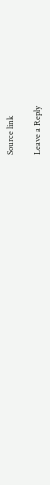Source link

Leave a Reply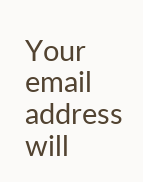Your email address will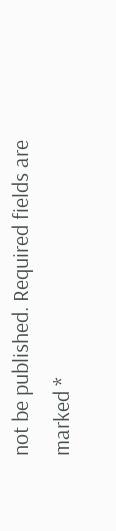not be published. Required fields are marked *